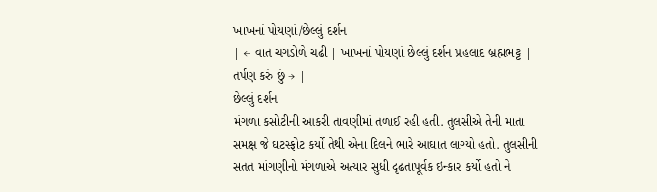ખાખનાં પોયણાં/છેલ્લું દર્શન
| ← વાત ચગડોળે ચઢી | ખાખનાં પોયણાં છેલ્લું દર્શન પ્રહલાદ બ્રહ્મભટ્ટ |
તર્પણ કરું છું → |
છેલ્લું દર્શન
મંગળા કસોટીની આકરી તાવણીમાં તળાઈ રહી હતી. તુલસીએ તેની માતા સમક્ષ જે ઘટસ્ફોટ કર્યો તેથી એના દિલને ભારે આઘાત લાગ્યો હતો. તુલસીની સતત માંગણીનો મંગળાએ અત્યાર સુધી દૃઢતાપૂર્વક ઇન્કાર કર્યો હતો ને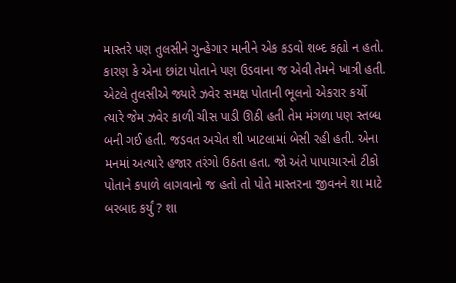માસ્તરે પણ તુલસીને ગુન્હેગાર માનીને એક કડવો શબ્દ કહ્યો ન હતો. કારણ કે એના છાંટા પોતાને પણ ઉડવાના જ એવી તેમને ખાત્રી હતી. એટલે તુલસીએ જ્યારે ઝવેર સમક્ષ પોતાની ભૂલનો એકરાર કર્યો ત્યારે જેમ ઝવેર કાળી ચીસ પાડી ઊઠી હતી તેમ મંગળા પણ સ્તબ્ધ બની ગઈ હતી. જડવત અચેત શી ખાટલામાં બેસી રહી હતી. એના મનમાં અત્યારે હજાર તરંગો ઉઠતા હતા. જો અંતે પાપાચારનો ટીકો પોતાને કપાળે લાગવાનો જ હતો તો પોતે માસ્તરના જીવનને શા માટે બરબાદ કર્યું ? શા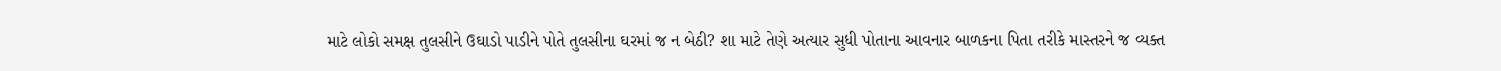માટે લોકો સમક્ષ તુલસીને ઉઘાડો પાડીને પોતે તુલસીના ઘરમાં જ ન બેઠી? શા માટે તેણે અત્યાર સુધી પોતાના આવનાર બાળકના પિતા તરીકે માસ્તરને જ વ્યક્ત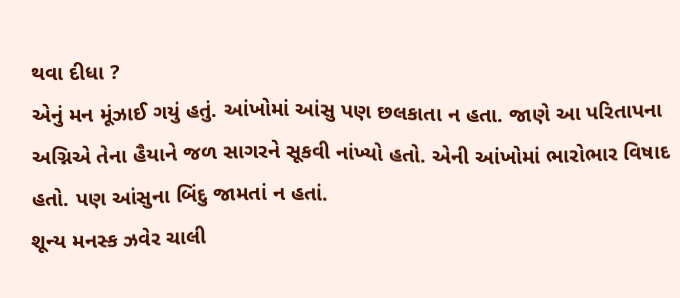થવા દીધા ?
એનું મન મૂંઝાઈ ગયું હતું. આંખોમાં આંસુ પણ છલકાતા ન હતા. જાણે આ પરિતાપના અગ્નિએ તેના હૈયાને જળ સાગરને સૂકવી નાંખ્યો હતો. એની આંખોમાં ભારોભાર વિષાદ હતો. પણ આંસુના બિંદુ જામતાં ન હતાં.
શૂન્ય મનસ્ક ઝવેર ચાલી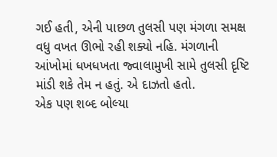ગઈ હતી, એની પાછળ તુલસી પણ મંગળા સમક્ષ વધુ વખત ઊભો રહી શક્યો નહિ. મંગળાની આંખોમાં ધખધખતા જ્વાલામુખી સામે તુલસી દૃષ્ટિ માંડી શકે તેમ ન હતું. એ દાઝતો હતો.
એક પણ શબ્દ બોલ્યા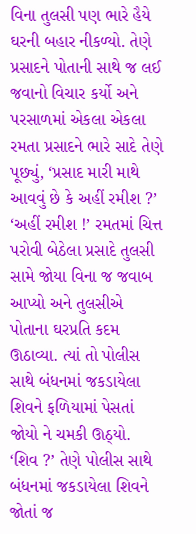વિના તુલસી પણ ભારે હૈયે ઘરની બહાર નીકળ્યો. તેણે પ્રસાદને પોતાની સાથે જ લઈ જવાનો વિચાર કર્યો અને પરસાળમાં એકલા એકલા રમતા પ્રસાદને ભારે સાદે તેણે પૂછ્યું, ‘પ્રસાદ મારી માથે આવવું છે કે અહીં રમીશ ?’
‘અહીં રમીશ !’ રમતમાં ચિત્ત પરોવી બેઠેલા પ્રસાદે તુલસી સામે જોયા વિના જ જવાબ આપ્યો અને તુલસીએ પોતાના ઘરપ્રતિ કદમ ઊઠાવ્યા. ત્યાં તો પોલીસ સાથે બંધનમાં જકડાયેલા શિવને ફળિયામાં પેસતાં જોયો ને ચમકી ઊઠ્યો.
‘શિવ ?’ તેણે પોલીસ સાથે બંધનમાં જકડાયેલા શિવને જોતાં જ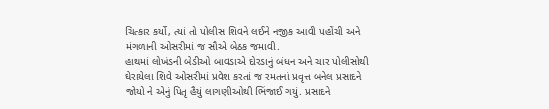ચિત્કાર કર્યો, ત્યાં તો પોલીસ શિવને લઈને નજીક આવી પહોંચી અને મંગળાની ઓસરીમાં જ સૌએ બેઠક જમાવી.
હાથમાં લોખંડની બેડીઓ બાવડાએ દોરડાનું બંધન અને ચાર પોલીસોથી ઘેરાયેલા શિવે ઓસરીમાં પ્રવેશ કરતાં જ રમતનાં પ્રવૃત્ત બનેલ પ્રસાદને જોયો ને એનું પિતૃ હૈયું લાગણીઓથી ભિંજાઈ ગયું. પ્રસાદને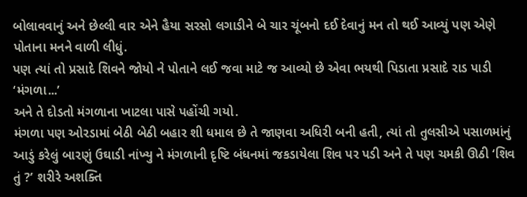બોલાવવાનું અને છેલ્લી વાર એને હૈયા સરસો લગાડીને બે ચાર ચૂંબનો દઈ દેવાનું મન તો થઈ આવ્યું પણ એણે પોતાના મનને વાળી લીધું.
પણ ત્યાં તો પ્રસાદે શિવને જોયો ને પોતાને લઈ જવા માટે જ આવ્યો છે એવા ભયથી પિડાતા પ્રસાદે રાડ પાડી ‘મંગળા...’
અને તે દોડતો મંગળાના ખાટલા પાસે પહોંચી ગયો.
મંગળા પણ ઓરડામાં બેઠી બેઠી બહાર શી ધમાલ છે તે જાણવા અધિરી બની હતી, ત્યાં તો તુલસીએ પસાળમાંનું આડું કરેલું બારણું ઉઘાડી નાંખ્યુ ને મંગળાની દૃષ્ટિ બંધનમાં જકડાયેલા શિવ પર પડી અને તે પણ ચમકી ઊઠી ‘શિવ તું ?’ શરીરે અશક્તિ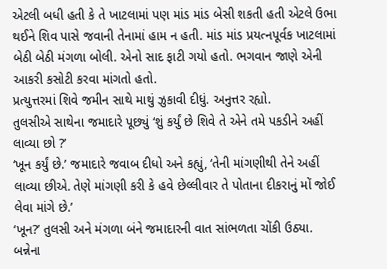એટલી બધી હતી કે તે ખાટલામાં પણ માંડ માંડ બેસી શકતી હતી એટલે ઉભા થઈને શિવ પાસે જવાની તેનામાં હામ ન હતી. માંડ માંડ પ્રયત્નપૂર્વક ખાટલામાં બેઠી બેઠી મંગળા બોલી. એનો સાદ ફાટી ગયો હતો. ભગવાન જાણે એની આકરી કસોટી કરવા માંગતો હતો.
પ્રત્યુત્તરમાં શિવે જમીન સાથે માથું ઝુકાવી દીધું. અનુત્તર રહ્યો.
તુલસીએ સાથેના જમાદારે પૂછ્યું ‘શું કર્યું છે શિવે તે એને તમે પકડીને અહીં લાવ્યા છો ?’
‘ખૂન કર્યું છે.’ જમાદારે જવાબ દીધો અને કહ્યું, ‘તેની માંગણીથી તેને અહીં લાવ્યા છીએ. તેણે માંગણી કરી કે હવે છેલ્લીવાર તે પોતાના દીકરાનું મોં જોઈ લેવા માંગે છે.’
‘ખૂન?’ તુલસી અને મંગળા બંને જમાદારની વાત સાંભળતા ચોંકી ઉઠ્યા. બન્નેના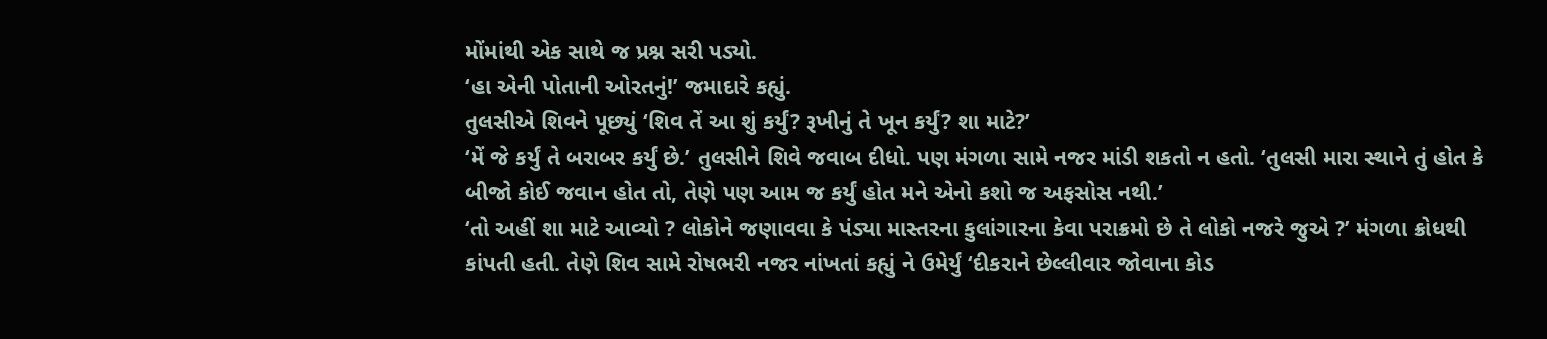મોંમાંથી એક સાથે જ પ્રશ્ન સરી પડ્યો.
‘હા એની પોતાની ઓરતનું!’ જમાદારે કહ્યું.
તુલસીએ શિવને પૂછ્યું ‘શિવ તેં આ શું કર્યું? રૂખીનું તે ખૂન કર્યું? શા માટે?’
‘મેં જે કર્યું તે બરાબર કર્યું છે.’ તુલસીને શિવે જવાબ દીધો. પણ મંગળા સામે નજર માંડી શકતો ન હતો. ‘તુલસી મારા સ્થાને તું હોત કે બીજો કોઈ જવાન હોત તો, તેણે પણ આમ જ કર્યું હોત મને એનો કશો જ અફસોસ નથી.’
‘તો અહીં શા માટે આવ્યો ? લોકોને જણાવવા કે પંડ્યા માસ્તરના કુલાંગારના કેવા પરાક્રમો છે તે લોકો નજરે જુએ ?’ મંગળા ક્રોધથી કાંપતી હતી. તેણે શિવ સામે રોષભરી નજર નાંખતાં કહ્યું ને ઉમેર્યું ‘દીકરાને છેલ્લીવાર જોવાના કોડ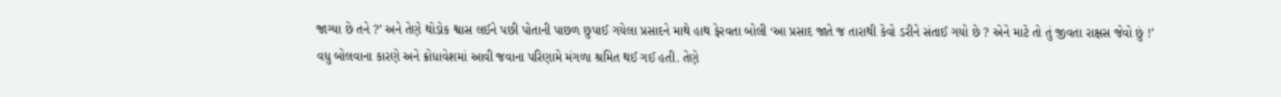જાગ્યા છે તને ?’ અને તેણે થોડોક શ્વાસ લઈને પછી પોતાની પાછળ છુપાઈ ગયેલા પ્રસાદને માથે હાથ ફેરવતા બોલી ‘આ પ્રસાદ જાતે જ તારાથી કેવો ડરીને સંતાઈ ગયો છે ? એને માટે તો તું જીવતા રાક્ષસ જેવો છું !’
વધુ બોલવાના કારણે અને ક્રોધાવેશમાં આવી જવાના પરિણામે મંગળા શ્રમિત થઈ ગઈ હતી. તેણે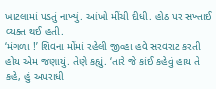ખાટલામાં પડતું નાખ્યું. આંખો મીંચી દીધી. હોઠ પર સખ્તાઈ વ્યક્ત થઈ હતી.
‘મંગળા !’ શિવના મોંમાં રહેલી જીવ્હા હવે સરવરાટ કરતી હોય એમ જણાયું. તેણે કહ્યું. ‘તારે જે કાંઈ કહેવું હાય તે કહે, હું અપરાધી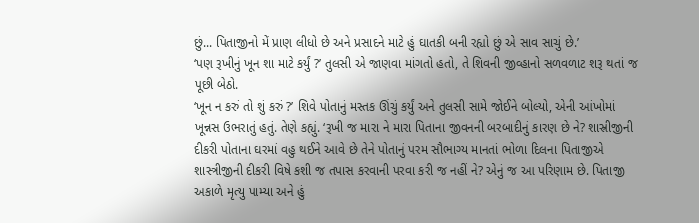છું... પિતાજીનો મેં પ્રાણ લીધો છે અને પ્રસાદને માટે હું ઘાતકી બની રહ્યો છું એ સાવ સાચું છે.’
‘પણ રૂખીનું ખૂન શા માટે કર્યું ?’ તુલસી એ જાણવા માંગતો હતો, તે શિવની જીવ્હાનો સળવળાટ શરૂ થતાં જ પૂછી બેઠો.
‘ખૂન ન કરું તો શું કરું ?’ શિવે પોતાનું મસ્તક ઊંચું કર્યું અને તુલસી સામે જોઈને બોલ્યો, એની આંખોમાં ખૂન્નસ ઉભરાતું હતું. તેણે કહ્યું. ‘રૂખી જ મારા ને મારા પિતાના જીવનની બરબાદીનું કારણ છે ને? શાસ્રીજીની દીકરી પોતાના ઘરમાં વહુ થઈને આવે છે તેને પોતાનું પરમ સૌભાગ્ય માનતાં ભોળા દિલના પિતાજીએ શાસ્ત્રીજીની દીકરી વિષે કશી જ તપાસ કરવાની પરવા કરી જ નહીં ને? એનું જ આ પરિણામ છે. પિતાજી અકાળે મૃત્યુ પામ્યા અને હું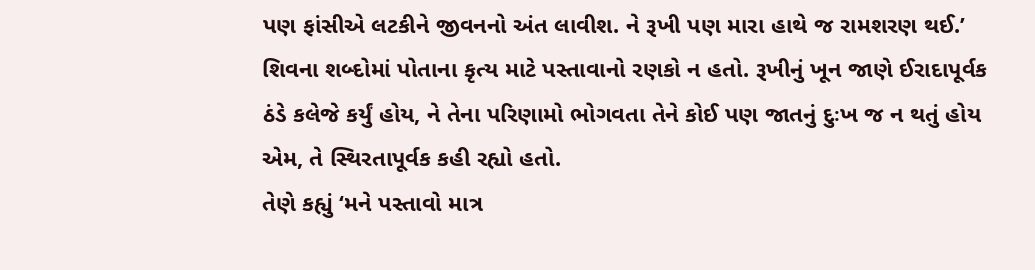પણ ફાંસીએ લટકીને જીવનનો અંત લાવીશ. ને રૂખી પણ મારા હાથે જ રામશરણ થઈ.’
શિવના શબ્દોમાં પોતાના કૃત્ય માટે પસ્તાવાનો રણકો ન હતો. રૂખીનું ખૂન જાણે ઈરાદાપૂર્વક ઠંડે કલેજે કર્યું હોય, ને તેના પરિણામો ભોગવતા તેને કોઈ પણ જાતનું દુઃખ જ ન થતું હોય એમ, તે સ્થિરતાપૂર્વક કહી રહ્યો હતો.
તેણે કહ્યું ‘મને પસ્તાવો માત્ર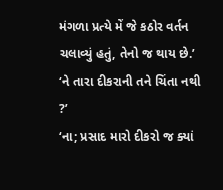મંગળા પ્રત્યે મેં જે કઠોર વર્તન ચલાવ્યું હતું, તેનો જ થાય છે.’
‘ને તારા દીકરાની તને ચિંતા નથી ?’
‘ના; પ્રસાદ મારો દીકરો જ ક્યાં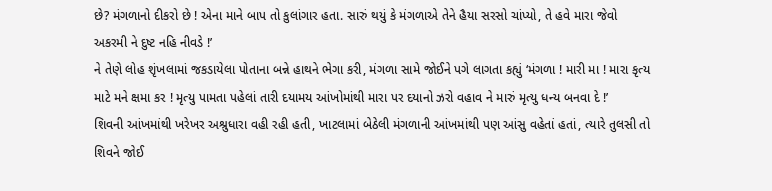છે? મંગળાનો દીકરો છે ! એના માને બાપ તો કુલાંગાર હતા. સારું થયું કે મંગળાએ તેને હૈયા સરસો ચાંપ્યો, તે હવે મારા જેવો અકરમી ને દુષ્ટ નહિ નીવડે !’
ને તેણે લોહ શૃંખલામાં જકડાયેલા પોતાના બન્ને હાથને ભેગા કરી, મંગળા સામે જોઈને પગે લાગતા કહ્યું ‘મંગળા ! મારી મા ! મારા કૃત્ય માટે મને ક્ષમા કર ! મૃત્યુ પામતા પહેલાં તારી દયામય આંખોમાંથી મારા પર દયાનો ઝરો વહાવ ને મારું મૃત્યુ ધન્ય બનવા દે !’
શિવની આંખમાંથી ખરેખર અશ્રુધારા વહી રહી હતી, ખાટલામાં બેઠેલી મંગળાની આંખમાંથી પણ આંસુ વહેતાં હતાં, ત્યારે તુલસી તો શિવને જોઈ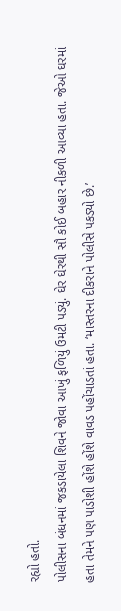રહ્યો હતો.
પોલીસના બંધનમાં જકડાયેલા શિવને જોવા આખું ફળિયું ઉમટી પડ્યું. ઘેર ઘેરથી સૌ કોઈ બહાર નીકળી આવ્યા હતા. જેઓ ઘરમાં હતા તેમને પણ પાડોશી હોંશે હોંશે વાવડ પહોંચાડતાં હતા. ‘માસ્તરના દીકરાને પોલીસે પકડ્યો છે.’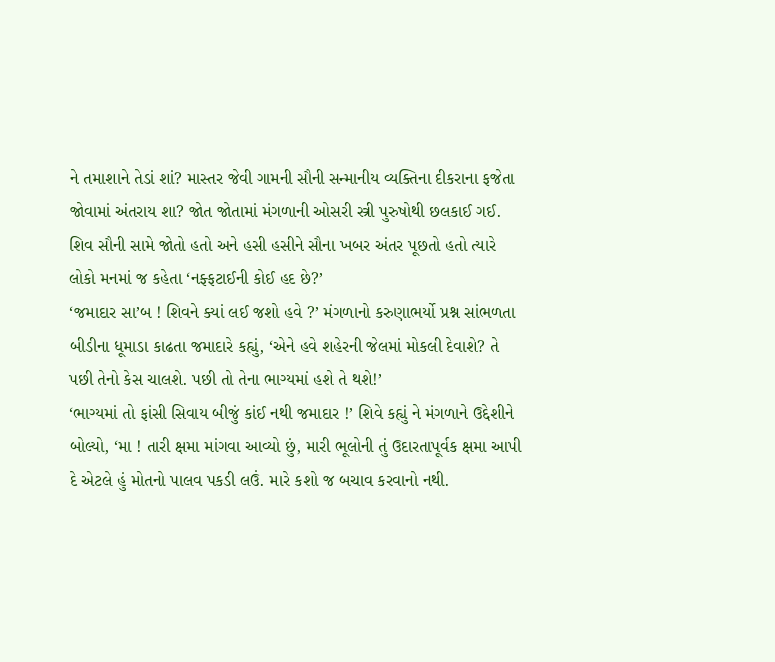ને તમાશાને તેડાં શાં? માસ્તર જેવી ગામની સૌની સન્માનીય વ્યક્તિના દીકરાના ફજેતા જોવામાં અંતરાય શા? જોત જોતામાં મંગળાની ઓસરી સ્ત્રી પુરુષોથી છલકાઈ ગઈ. શિવ સૌની સામે જોતો હતો અને હસી હસીને સૌના ખબર અંતર પૂછતો હતો ત્યારે લોકો મનમાં જ કહેતા ‘નફ્ફટાઈની કોઈ હદ છે?’
‘જમાદાર સા’બ ! શિવને ક્યાં લઈ જશો હવે ?’ મંગળાનો કરુણાભર્યો પ્રશ્ન સાંભળતા બીડીના ધૂમાડા કાઢતા જમાદારે કહ્યું, ‘એને હવે શહેરની જેલમાં મોકલી દેવાશે? તે પછી તેનો કેસ ચાલશે. પછી તો તેના ભાગ્યમાં હશે તે થશે!’
‘ભાગ્યમાં તો ફાંસી સિવાય બીજું કાંઈ નથી જમાદાર !’ શિવે કહ્યું ને મંગળાને ઉદ્દેશીને બોલ્યો, ‘મા ! તારી ક્ષમા માંગવા આવ્યો છું, મારી ભૂલોની તું ઉદારતાપૂર્વક ક્ષમા આપી દે એટલે હું મોતનો પાલવ પકડી લઉં. મારે કશો જ બચાવ કરવાનો નથી.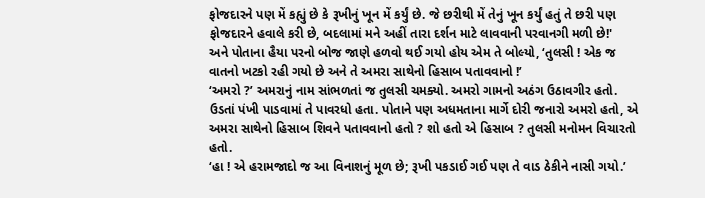ફોજદારને પણ મેં કહ્યું છે કે રૂખીનું ખૂન મેં કર્યું છે. જે છરીથી મેં તેનું ખૂન કર્યું હતું તે છરી પણ ફોજદારને હવાલે કરી છે, બદલામાં મને અહીં તારા દર્શન માટે લાવવાની પરવાનગી મળી છે!'
અને પોતાના હૈયા પરનો બોજ જાણે હળવો થઈ ગયો હોય એમ તે બોલ્યો, ‘તુલસી ! એક જ વાતનો ખટકો રહી ગયો છે અને તે અમરા સાથેનો હિસાબ પતાવવાનો !’
‘અમરો ?’ અમરાનું નામ સાંભળતાં જ તુલસી ચમક્યો. અમરો ગામનો અઠંગ ઉઠાવગીર હતો. ઉડતાં પંખી પાડવામાં તે પાવરધો હતા. પોતાને પણ અધમતાના માર્ગે દોરી જનારો અમરો હતો, એ અમરા સાથેનો હિસાબ શિવને પતાવવાનો હતો ? શો હતો એ હિસાબ ? તુલસી મનોમન વિચારતો હતો.
‘હા ! એ હરામજાદો જ આ વિનાશનું મૂળ છે; રૂખી પકડાઈ ગઈ પણ તે વાડ ઠેકીને નાસી ગયો.’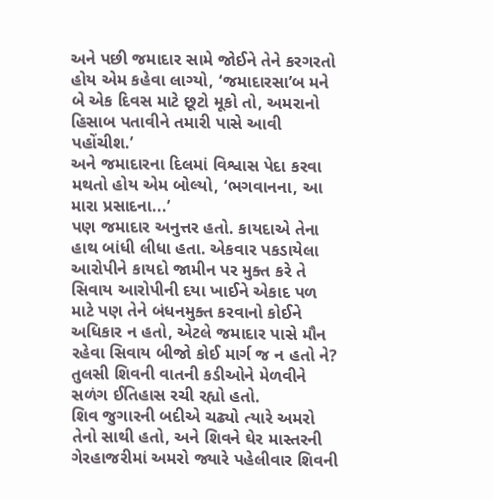અને પછી જમાદાર સામે જોઈને તેને કરગરતો હોય એમ કહેવા લાગ્યો, ‘જમાદારસા’બ મને બે એક દિવસ માટે છૂટો મૂકો તો, અમરાનો હિસાબ પતાવીને તમારી પાસે આવી પહોંચીશ.’
અને જમાદારના દિલમાં વિશ્વાસ પેદા કરવા મથતો હોય એમ બોલ્યો, ‘ભગવાનના, આ મારા પ્રસાદના...’
પણ જમાદાર અનુત્તર હતો. કાયદાએ તેના હાથ બાંધી લીધા હતા. એકવાર પકડાયેલા આરોપીને કાયદો જામીન પર મુક્ત કરે તે સિવાય આરોપીની દયા ખાઈને એકાદ પળ માટે પણ તેને બંધનમુક્ત કરવાનો કોઈને અધિકાર ન હતો, એટલે જમાદાર પાસે મૌન રહેવા સિવાય બીજો કોઈ માર્ગ જ ન હતો ને?
તુલસી શિવની વાતની કડીઓને મેળવીને સળંગ ઈતિહાસ રચી રહ્યો હતો.
શિવ જુગારની બદીએ ચઢ્યો ત્યારે અમરો તેનો સાથી હતો, અને શિવને ઘેર માસ્તરની ગેરહાજરીમાં અમરો જ્યારે પહેલીવાર શિવની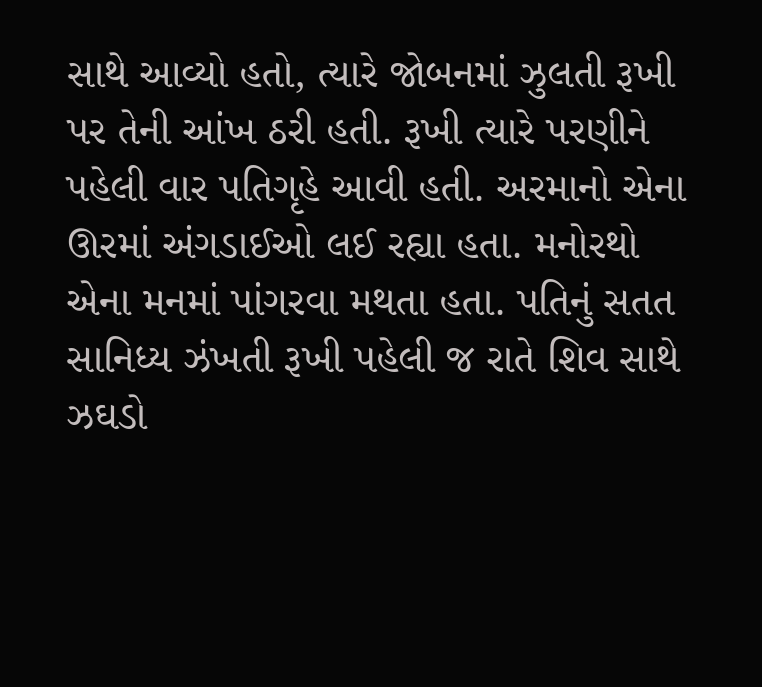સાથે આવ્યો હતો, ત્યારે જોબનમાં ઝુલતી રૂખી પર તેની આંખ ઠરી હતી. રૂખી ત્યારે પરણીને પહેલી વાર પતિગૃહે આવી હતી. અરમાનો એના ઊરમાં અંગડાઈઓ લઈ રહ્યા હતા. મનોરથો એના મનમાં પાંગરવા મથતા હતા. પતિનું સતત સાનિધ્ય ઝંખતી રૂખી પહેલી જ રાતે શિવ સાથે ઝઘડો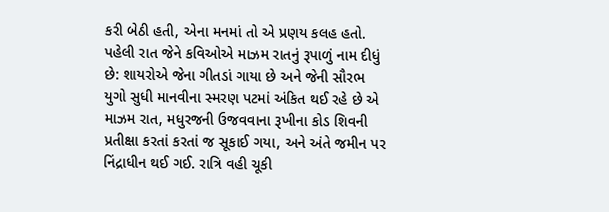કરી બેઠી હતી, એના મનમાં તો એ પ્રણય કલહ હતો. પહેલી રાત જેને કવિઓએ માઝમ રાતનું રૂપાળું નામ દીધું છે: શાયરોએ જેના ગીતડાં ગાયા છે અને જેની સૌરભ યુગો સુધી માનવીના સ્મરણ પટમાં અંકિત થઈ રહે છે એ માઝમ રાત, મધુરજની ઉજવવાના રૂખીના કોડ શિવની પ્રતીક્ષા કરતાં કરતાં જ સૂકાઈ ગયા, અને અંતે જમીન પર નિંદ્રાધીન થઈ ગઈ. રાત્રિ વહી ચૂકી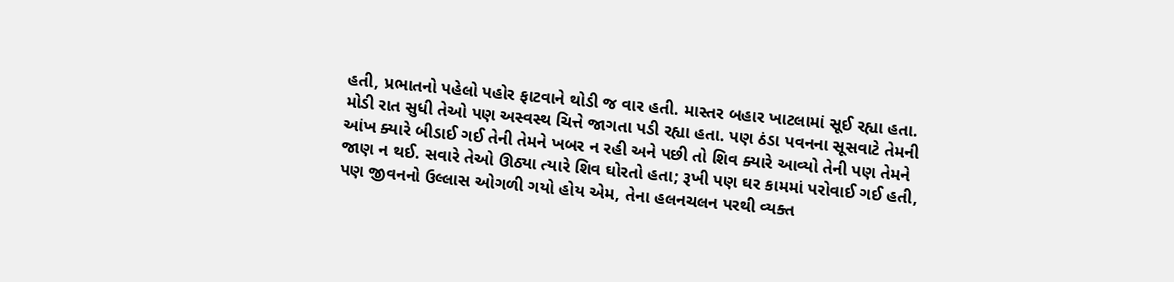હતી, પ્રભાતનો પહેલો પહોર ફાટવાને થોડી જ વાર હતી. માસ્તર બહાર ખાટલામાં સૂઈ રહ્યા હતા. મોડી રાત સુધી તેઓ પણ અસ્વસ્થ ચિત્તે જાગતા પડી રહ્યા હતા. પણ ઠંડા પવનના સૂસવાટે તેમની આંખ ક્યારે બીડાઈ ગઈ તેની તેમને ખબર ન રહી અને પછી તો શિવ ક્યારે આવ્યો તેની પણ તેમને જાણ ન થઈ. સવારે તેઓ ઊઠ્યા ત્યારે શિવ ઘોરતો હતા; રૂખી પણ ઘર કામમાં પરોવાઈ ગઈ હતી, પણ જીવનનો ઉલ્લાસ ઓગળી ગયો હોય એમ, તેના હલનચલન પરથી વ્યક્ત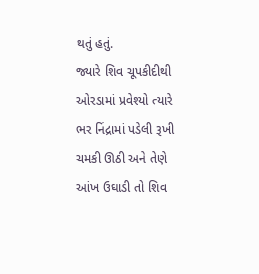થતું હતું.
જ્યારે શિવ ચૂપકીદીથી ઓરડામાં પ્રવેશ્યો ત્યારે ભર નિંદ્રામાં પડેલી રૂખી ચમકી ઊઠી અને તેણે આંખ ઉઘાડી તો શિવ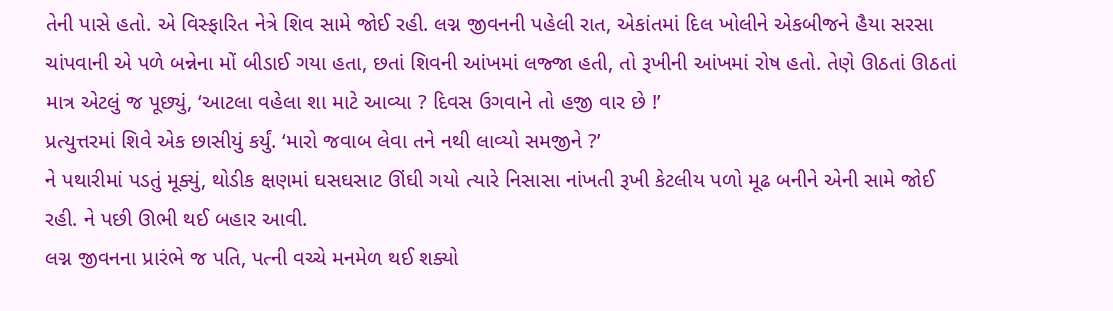તેની પાસે હતો. એ વિસ્ફારિત નેત્રે શિવ સામે જોઈ રહી. લગ્ન જીવનની પહેલી રાત, એકાંતમાં દિલ ખોલીને એકબીજને હૈયા સરસા ચાંપવાની એ પળે બન્નેના મોં બીડાઈ ગયા હતા, છતાં શિવની આંખમાં લજ્જા હતી, તો રૂખીની આંખમાં રોષ હતો. તેણે ઊઠતાં ઊઠતાં માત્ર એટલું જ પૂછ્યું, ‘આટલા વહેલા શા માટે આવ્યા ? દિવસ ઉગવાને તો હજી વાર છે !’
પ્રત્યુત્તરમાં શિવે એક છાસીયું કર્યું. ‘મારો જવાબ લેવા તને નથી લાવ્યો સમજીને ?’
ને પથારીમાં પડતું મૂક્યું, થોડીક ક્ષણમાં ઘસઘસાટ ઊંઘી ગયો ત્યારે નિસાસા નાંખતી રૂખી કેટલીય પળો મૂઢ બનીને એની સામે જોઈ રહી. ને પછી ઊભી થઈ બહાર આવી.
લગ્ન જીવનના પ્રારંભે જ પતિ, પત્ની વચ્ચે મનમેળ થઈ શક્યો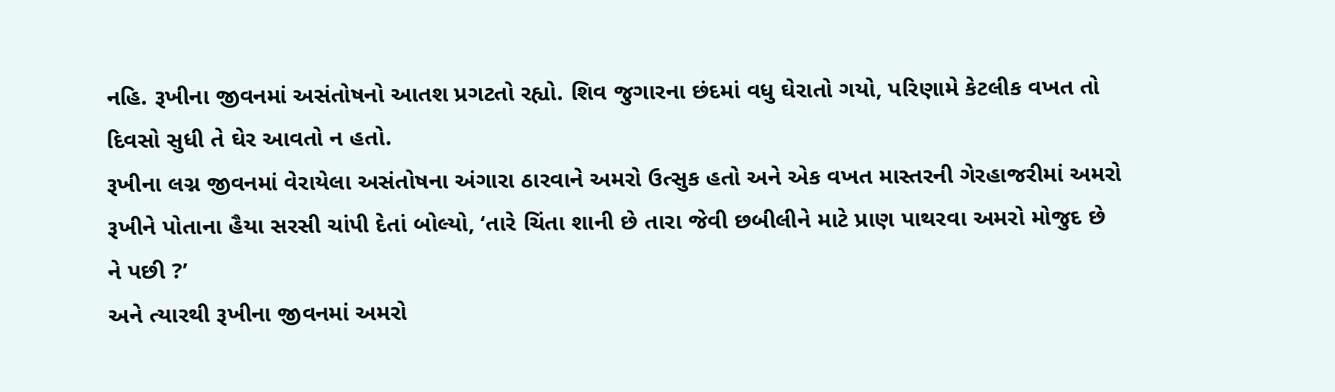નહિ. રૂખીના જીવનમાં અસંતોષનો આતશ પ્રગટતો રહ્યો. શિવ જુગારના છંદમાં વધુ ઘેરાતો ગયો, પરિણામે કેટલીક વખત તો દિવસો સુધી તે ઘેર આવતો ન હતો.
રૂખીના લગ્ન જીવનમાં વેરાયેલા અસંતોષના અંગારા ઠારવાને અમરો ઉત્સુક હતો અને એક વખત માસ્તરની ગેરહાજરીમાં અમરો રૂખીને પોતાના હૈયા સરસી ચાંપી દેતાં બોલ્યો, ‘તારે ચિંતા શાની છે તારા જેવી છબીલીને માટે પ્રાણ પાથરવા અમરો મોજુદ છે ને પછી ?’
અને ત્યારથી રૂખીના જીવનમાં અમરો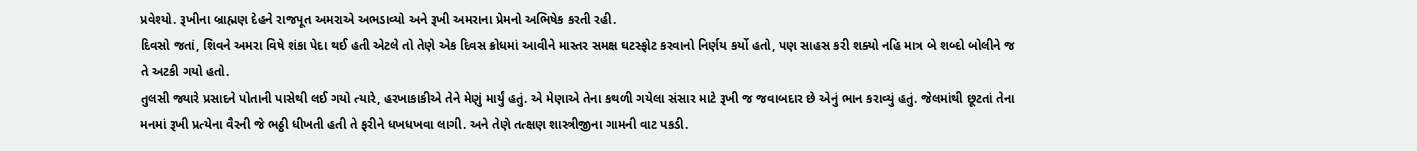પ્રવેશ્યો. રૂખીના બ્રાહ્મણ દેહને રાજપૂત અમરાએ અભડાવ્યો અને રૂખી અમરાના પ્રેમનો અભિષેક કરતી રહી.
દિવસો જતાં, શિવને અમરા વિષે શંકા પેદા થઈ હતી એટલે તો તેણે એક દિવસ ક્રોધમાં આવીને માસ્તર સમક્ષ ઘટસ્ફોટ કરવાનો નિર્ણય કર્યો હતો, પણ સાહસ કરી શક્યો નહિ માત્ર બે શબ્દો બોલીને જ તે અટકી ગયો હતો.
તુલસી જ્યારે પ્રસાદને પોતાની પાસેથી લઈ ગયો ત્યારે, હરખાકાકીએ તેને મેણું માર્યું હતું. એ મેણાએ તેના કથળી ગયેલા સંસાર માટે રૂખી જ જવાબદાર છે એનું ભાન કરાવ્યું હતું. જેલમાંથી છૂટતાં તેના મનમાં રૂખી પ્રત્યેના વૈરની જે ભઠ્ઠી ધીખતી હતી તે ફરીને ધખધખવા લાગી. અને તેણે તત્ક્ષણ શાસ્ત્રીજીના ગામની વાટ પકડી.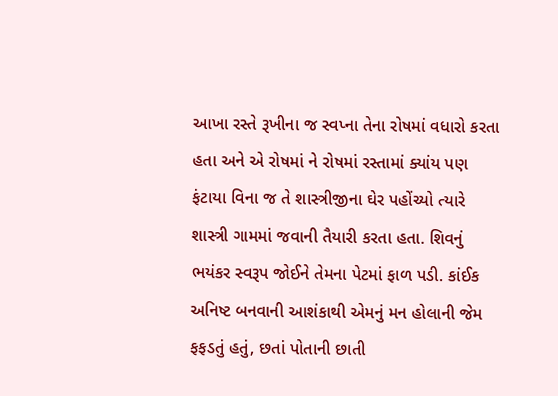આખા રસ્તે રૂખીના જ સ્વપ્ના તેના રોષમાં વધારો કરતા હતા અને એ રોષમાં ને રોષમાં રસ્તામાં ક્યાંય પણ ફંટાયા વિના જ તે શાસ્ત્રીજીના ઘેર પહોંચ્યો ત્યારે શાસ્ત્રી ગામમાં જવાની તૈયારી કરતા હતા. શિવનું ભયંકર સ્વરૂપ જોઈને તેમના પેટમાં ફાળ પડી. કાંઈક અનિષ્ટ બનવાની આશંકાથી એમનું મન હોલાની જેમ ફફડતું હતું, છતાં પોતાની છાતી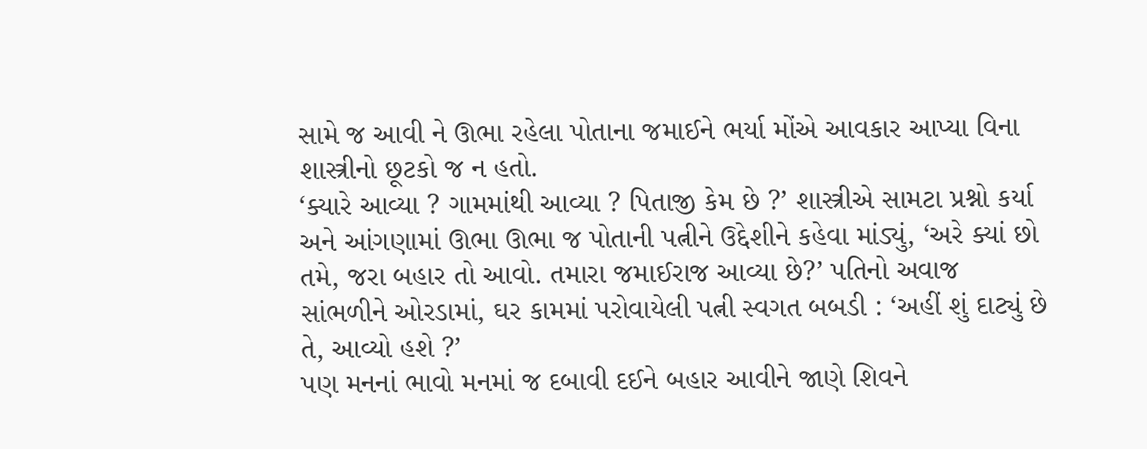સામે જ આવી ને ઊભા રહેલા પોતાના જમાઈને ભર્યા મોંએ આવકાર આપ્યા વિના શાસ્ત્રીનો છૂટકો જ ન હતો.
‘ક્યારે આવ્યા ? ગામમાંથી આવ્યા ? પિતાજી કેમ છે ?’ શાસ્ત્રીએ સામટા પ્રશ્નો કર્યા અને આંગણામાં ઊભા ઊભા જ પોતાની પત્નીને ઉદ્દેશીને કહેવા માંડ્યું, ‘અરે ક્યાં છો તમે, જરા બહાર તો આવો. તમારા જમાઈરાજ આવ્યા છે?’ પતિનો અવાજ સાંભળીને ઓરડામાં, ઘર કામમાં પરોવાયેલી પત્ની સ્વગત બબડી : ‘અહીં શું દાટ્યું છે તે, આવ્યો હશે ?’
પણ મનનાં ભાવો મનમાં જ દબાવી દઈને બહાર આવીને જાણે શિવને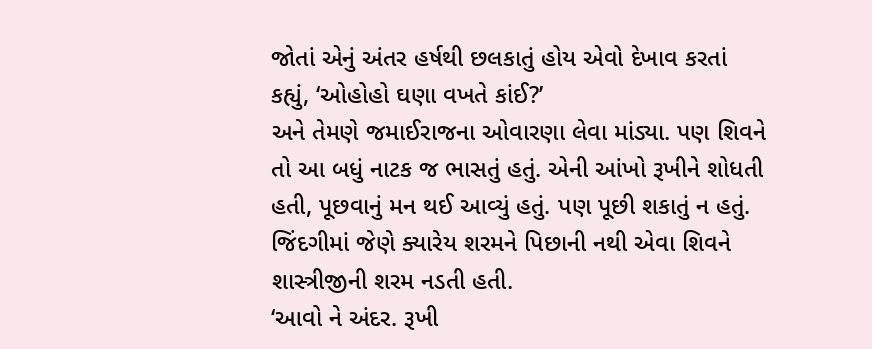જોતાં એનું અંતર હર્ષથી છલકાતું હોય એવો દેખાવ કરતાં કહ્યું, ‘ઓહોહો ઘણા વખતે કાંઈ?’
અને તેમણે જમાઈરાજના ઓવારણા લેવા માંડ્યા. પણ શિવને તો આ બધું નાટક જ ભાસતું હતું. એની આંખો રૂખીને શોધતી હતી, પૂછવાનું મન થઈ આવ્યું હતું. પણ પૂછી શકાતું ન હતું. જિંદગીમાં જેણે ક્યારેય શરમને પિછાની નથી એવા શિવને શાસ્ત્રીજીની શરમ નડતી હતી.
‘આવો ને અંદર. રૂખી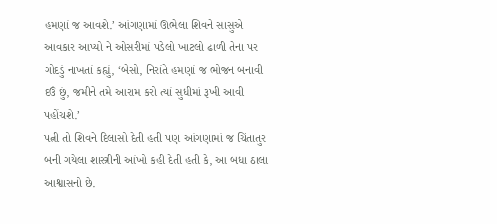હમણાં જ આવશે.’ આંગણામાં ઊભેલા શિવને સાસુએ આવકાર આપ્યો ને ઓસરીમાં પડેલો ખાટલો ઢાળી તેના પર ગોદડું નાખતાં કહ્યું, ‘બેસો, નિરાંતે હમણાં જ ભોજન બનાવી દઉં છું, જમીને તમે આરામ કરો ત્યાં સુધીમાં રૂખી આવી પહોંચશે.’
પત્ની તો શિવને દિલાસો દેતી હતી પણ આંગણામાં જ ચિંતાતુર બની ગયેલા શાસ્ત્રીની આંખો કહી દેતી હતી કે, આ બધા ઠાલા આશ્વાસનો છે.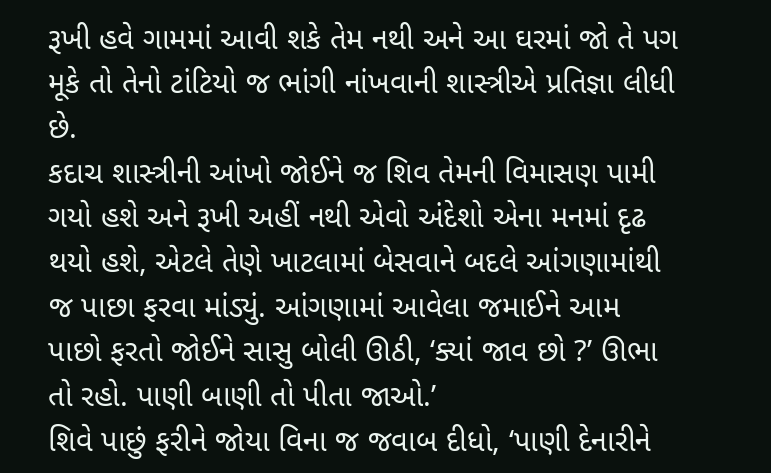રૂખી હવે ગામમાં આવી શકે તેમ નથી અને આ ઘરમાં જો તે પગ મૂકે તો તેનો ટાંટિયો જ ભાંગી નાંખવાની શાસ્ત્રીએ પ્રતિજ્ઞા લીધી છે.
કદાચ શાસ્ત્રીની આંખો જોઈને જ શિવ તેમની વિમાસણ પામી ગયો હશે અને રૂખી અહીં નથી એવો અંદેશો એના મનમાં દૃઢ થયો હશે, એટલે તેણે ખાટલામાં બેસવાને બદલે આંગણામાંથી જ પાછા ફરવા માંડ્યું. આંગણામાં આવેલા જમાઈને આમ પાછો ફરતો જોઈને સાસુ બોલી ઊઠી, ‘ક્યાં જાવ છો ?’ ઊભા તો રહો. પાણી બાણી તો પીતા જાઓ.’
શિવે પાછું ફરીને જોયા વિના જ જવાબ દીધો, ‘પાણી દેનારીને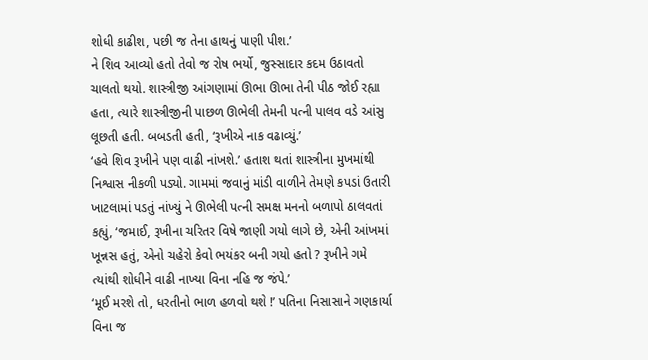શોધી કાઢીશ, પછી જ તેના હાથનું પાણી પીશ.’
ને શિવ આવ્યો હતો તેવો જ રોષ ભર્યો, જુસ્સાદાર કદમ ઉઠાવતો ચાલતો થયો. શાસ્ત્રીજી આંગણામાં ઊભા ઊભા તેની પીઠ જોઈ રહ્યા હતા, ત્યારે શાસ્ત્રીજીની પાછળ ઊભેલી તેમની પત્ની પાલવ વડે આંસુ લૂછતી હતી. બબડતી હતી, ‘રૂખીએ નાક વઢાવ્યું.’
‘હવે શિવ રૂખીને પણ વાઢી નાંખશે.’ હતાશ થતાં શાસ્ત્રીના મુખમાંથી નિશ્વાસ નીકળી પડ્યો. ગામમાં જવાનું માંડી વાળીને તેમણે કપડાં ઉતારી ખાટલામાં પડતું નાંખ્યું ને ઊભેલી પત્ની સમક્ષ મનનો બળાપો ઠાલવતાં કહ્યું, ‘જમાઈ, રૂખીના ચરિતર વિષે જાણી ગયો લાગે છે, એની આંખમાં ખૂન્નસ હતું, એનો ચહેરો કેવો ભયંકર બની ગયો હતો ? રૂખીને ગમે ત્યાંથી શોધીને વાઢી નાખ્યા વિના નહિ જ જંપે.’
‘મૂઈ મરશે તો, ધરતીનો ભાળ હળવો થશે !’ પતિના નિસાસાને ગણકાર્યા વિના જ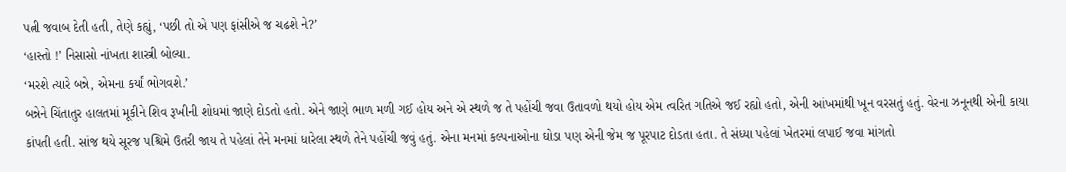પત્ની જવાબ દેતી હતી, તેણે કહ્યું, ‘પછી તો એ પણ ફાંસીએ જ ચઢશે ને?’
‘હાસ્તો !’ નિસાસો નાંખતા શાસ્ત્રી બોલ્યા.
‘મરશે ત્યારે બન્ને, એમના કર્યાં ભોગવશે.’
બન્નેને ચિંતાતુર હાલતમાં મૂકીને શિવ રૂખીની શોધમાં જાણે દોડતો હતો. એને જાણે ભાળ મળી ગઈ હોય અને એ સ્થળે જ તે પહોંચી જવા ઉતાવળો થયો હોય એમ ત્વરિત ગતિએ જઈ રહ્યો હતો, એની આંખમાંથી ખૂન વરસતું હતું. વેરના ઝનૂનથી એની કાયા કાંપતી હતી. સાંજ થયે સૂરજ પશ્ચિમે ઉતરી જાય તે પહેલાં તેને મનમાં ધારેલા સ્થળે તેને પહોંચી જવું હતું. એના મનમાં કલ્પનાઓના ઘોડા પણ એની જેમ જ પૂરપાટ દોડતા હતા. તે સંધ્યા પહેલાં ખેતરમાં લપાઈ જવા માંગતો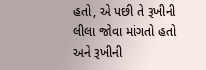હતો, એ પછી તે રૂખીની લીલા જોવા માંગતો હતો અને રૂખીની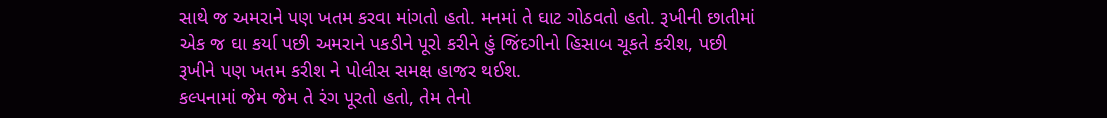સાથે જ અમરાને પણ ખતમ કરવા માંગતો હતો. મનમાં તે ઘાટ ગોઠવતો હતો. રૂખીની છાતીમાં એક જ ઘા કર્યા પછી અમરાને પકડીને પૂરો કરીને હું જિંદગીનો હિસાબ ચૂકતે કરીશ, પછી રૂખીને પણ ખતમ કરીશ ને પોલીસ સમક્ષ હાજર થઈશ.
કલ્પનામાં જેમ જેમ તે રંગ પૂરતો હતો, તેમ તેનો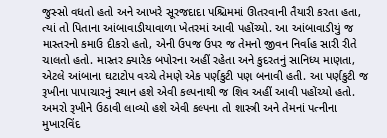જુસ્સો વધતો હતો અને આખરે સૂરજદાદા પશ્ચિમમાં ઊતરવાની તૈયારી કરતા હતા, ત્યાં તો પિતાના આંબાવાડીયાવાળા ખેતરમાં આવી પહોંચ્યો. આ આંબાવાડીયું જ માસ્તરનો કમાઉ દીકરો હતો, એની ઉપજ ઉપર જ તેમનો જીવન નિર્વાહ સારી રીતે ચાલતો હતો. માસ્તર ક્યારેક બપોરના અહીં રહેતા અને કુદરતનું સાનિધ્ય માણતા, એટલે આંબાના ઘટાટોપ વચ્ચે તેમણે એક પર્ણકુટી પણ બનાવી હતી. આ પર્ણકુટી જ રૂખીના પાપાચારનું સ્થાન હશે એવી કલ્પનાથી જ શિવ અહીં આવી પહોંચ્યો હતો. અમરો રૂખીને ઉઠાવી લાવ્યો હશે એવી કલ્પના તો શાસ્ત્રી અને તેમનાં પત્નીના મુખારવિંદ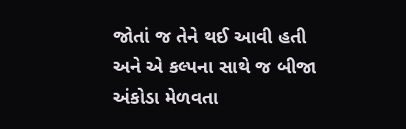જોતાં જ તેને થઈ આવી હતી અને એ કલ્પના સાથે જ બીજા અંકોડા મેળવતા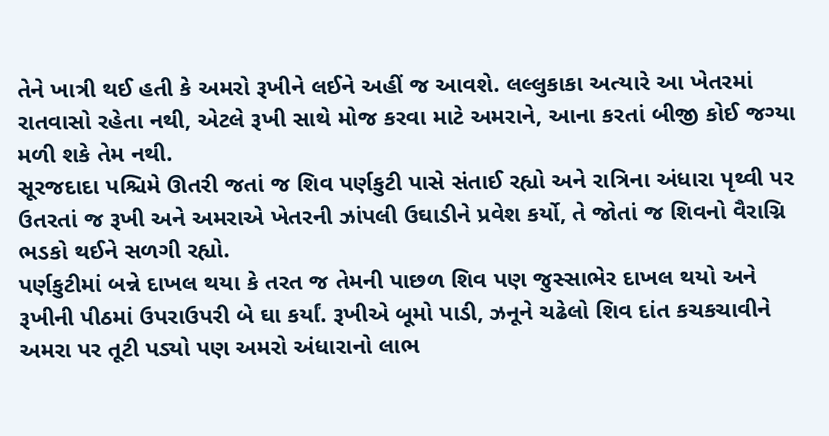તેને ખાત્રી થઈ હતી કે અમરો રૂખીને લઈને અહીં જ આવશે. લલ્લુકાકા અત્યારે આ ખેતરમાં રાતવાસો રહેતા નથી, એટલે રૂખી સાથે મોજ કરવા માટે અમરાને, આના કરતાં બીજી કોઈ જગ્યા મળી શકે તેમ નથી.
સૂરજદાદા પશ્ચિમે ઊતરી જતાં જ શિવ પર્ણકુટી પાસે સંતાઈ રહ્યો અને રાત્રિના અંધારા પૃથ્વી પર ઉતરતાં જ રૂખી અને અમરાએ ખેતરની ઝાંપલી ઉઘાડીને પ્રવેશ કર્યો, તે જોતાં જ શિવનો વૈરાગ્નિ ભડકો થઈને સળગી રહ્યો.
પર્ણકુટીમાં બન્ને દાખલ થયા કે તરત જ તેમની પાછળ શિવ પણ જુસ્સાભેર દાખલ થયો અને રૂખીની પીઠમાં ઉપરાઉપરી બે ઘા કર્યાં. રૂખીએ બૂમો પાડી, ઝનૂને ચઢેલો શિવ દાંત કચકચાવીને અમરા પર તૂટી પડ્યો પણ અમરો અંધારાનો લાભ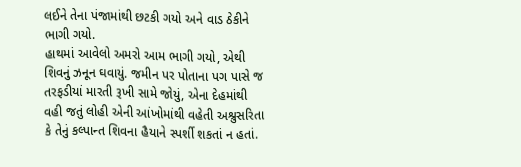લઈને તેના પંજામાંથી છટકી ગયો અને વાડ ઠેકીને ભાગી ગયો.
હાથમાં આવેલો અમરો આમ ભાગી ગયો, એથી શિવનું ઝનૂન ઘવાયું. જમીન પર પોતાના પગ પાસે જ તરફડીયાં મારતી રૂખી સામે જોયું, એના દેહમાંથી વહી જતું લોહી એની આંખોમાંથી વહેતી અશ્રુસરિતા કે તેનું કલ્પાન્ત શિવના હૈયાને સ્પર્શી શકતાં ન હતાં.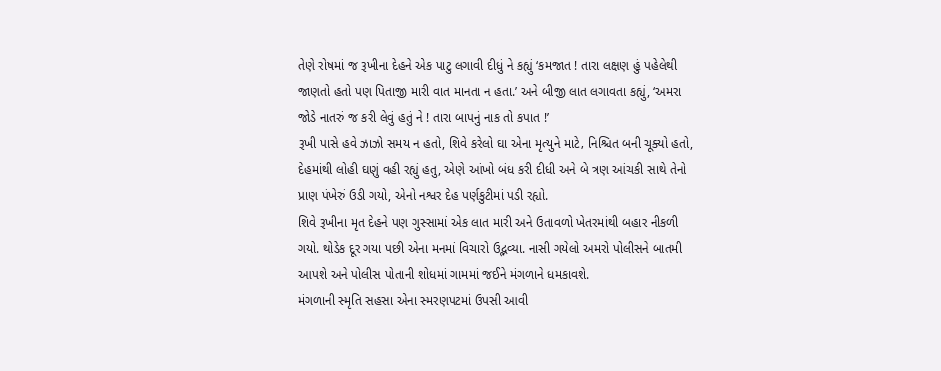તેણે રોષમાં જ રૂખીના દેહને એક પાટુ લગાવી દીધું ને કહ્યું ‘કમજાત ! તારા લક્ષણ હું પહેલેથી જાણતો હતો પણ પિતાજી મારી વાત માનતા ન હતા.’ અને બીજી લાત લગાવતા કહ્યું, ‘અમરા જોડે નાતરું જ કરી લેવું હતું ને ! તારા બાપનું નાક તો કપાત !’
રૂખી પાસે હવે ઝાઝો સમય ન હતો, શિવે કરેલો ઘા એના મૃત્યુને માટે‚ નિશ્ચિત બની ચૂક્યો હતો, દેહમાંથી લોહી ઘણું વહી રહ્યું હતુ, એણે આંખો બંધ કરી દીધી અને બે ત્રણ આંચકી સાથે તેનો પ્રાણ પંખેરું ઉડી ગયો, એનો નશ્વર દેહ પર્ણકુટીમાં પડી રહ્યો.
શિવે રૂખીના મૃત દેહને પણ ગુસ્સામાં એક લાત મારી અને ઉતાવળો ખેતરમાંથી બહાર નીકળી ગયો. થોડેક દૂર ગયા પછી એના મનમાં વિચારો ઉદ્ભવ્યા. નાસી ગયેલો અમરો પોલીસને બાતમી આપશે અને પોલીસ પોતાની શોધમાં ગામમાં જઈને મંગળાને ધમકાવશે.
મંગળાની સ્મૃતિ સહસા એના સ્મરણપટમાં ઉપસી આવી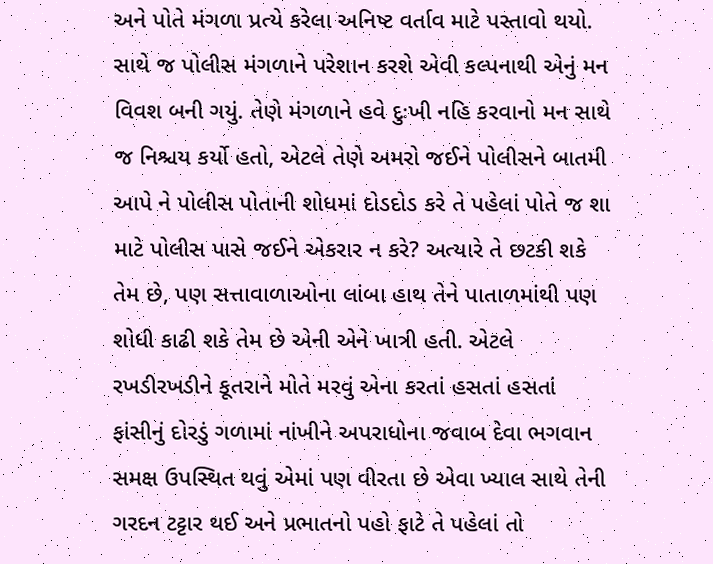અને પોતે મંગળા પ્રત્યે કરેલા અનિષ્ટ વર્તાવ માટે પસ્તાવો થયો. સાથે જ પોલીસ મંગળાને પરેશાન કરશે એવી કલ્પનાથી એનું મન વિવશ બની ગયું. તેણે મંગળાને હવે દુઃખી નહિ કરવાનો મન સાથે જ નિશ્ચય કર્યો હતો, એટલે તેણે અમરો જઈને પોલીસને બાતમી આપે ને પોલીસ પોતાની શોધમાં દોડદોડ કરે તે પહેલાં પોતે જ શા માટે પોલીસ પાસે જઈને એકરાર ન કરે? અત્યારે તે છટકી શકે તેમ છે, પણ સત્તાવાળાઓના લાંબા હાથ તેને પાતાળમાંથી પણ શોધી કાઢી શકે તેમ છે એની એને ખાત્રી હતી. એટલે રખડીરખડીને કૂતરાને મોતે મરવું એના કરતાં હસતાં હસતાં ફાંસીનું દોરડું ગળામાં નાંખીને અપરાધોના જવાબ દેવા ભગવાન સમક્ષ ઉપસ્થિત થવું એમાં પણ વીરતા છે એવા ખ્યાલ સાથે તેની ગરદન ટટ્ટાર થઈ અને પ્રભાતનો પહો ફાટે તે પહેલાં તો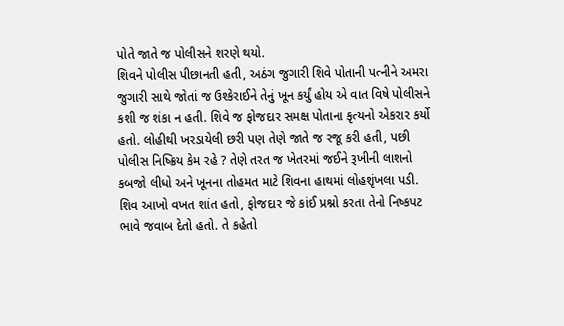પોતે જાતે જ પોલીસને શરણે થયો.
શિવને પોલીસ પીછાનતી હતી, અઠંગ જુગારી શિવે પોતાની પત્નીને અમરા જુગારી સાથે જોતાં જ ઉશ્કેરાઈને તેનું ખૂન કર્યું હોય એ વાત વિષે પોલીસને કશી જ શંકા ન હતી. શિવે જ ફોજદાર સમક્ષ પોતાના કૃત્યનો એકરાર કર્યો હતો. લોહીથી ખરડાયેલી છરી પણ તેણે જાતે જ રજૂ કરી હતી, પછી પોલીસ નિષ્ક્રિય કેમ રહે ? તેણે તરત જ ખેતરમાં જઈને રૂખીની લાશનો કબજો લીધો અને ખૂનના તોહમત માટે શિવના હાથમાં લોહશૃંખલા પડી.
શિવ આખો વખત શાંત હતો, ફોજદાર જે કાંઈ પ્રશ્નો કરતા તેનો નિષ્કપટ ભાવે જવાબ દેતો હતો. તે કહેતો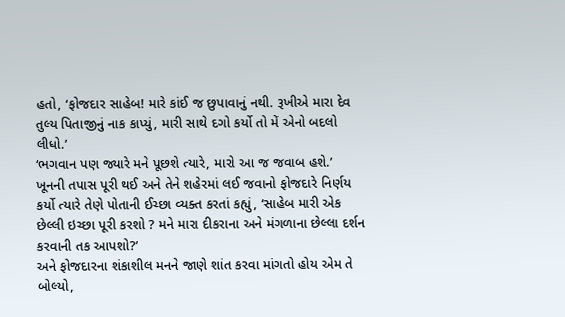હતો, ‘ફોજદાર સાહેબ! મારે કાંઈ જ છુપાવાનું નથી. રૂખીએ મારા દેવ તુલ્ય પિતાજીનું નાક કાપ્યું, મારી સાથે દગો કર્યો તો મેં એનો બદલો લીધો.’
‘ભગવાન પણ જ્યારે મને પૂછશે ત્યારે, મારો આ જ જવાબ હશે.’
ખૂનની તપાસ પૂરી થઈ અને તેને શહેરમાં લઈ જવાનો ફોજદારે નિર્ણય કર્યો ત્યારે તેણે પોતાની ઈચ્છા વ્યક્ત કરતાં કહ્યું, ‘સાહેબ મારી એક છેલ્લી ઇચ્છા પૂરી કરશો ? મને મારા દીકરાના અને મંગળાના છેલ્લા દર્શન કરવાની તક આપશો?’
અને ફોજદારના શંકાશીલ મનને જાણે શાંત કરવા માંગતો હોય એમ તે બોલ્યો,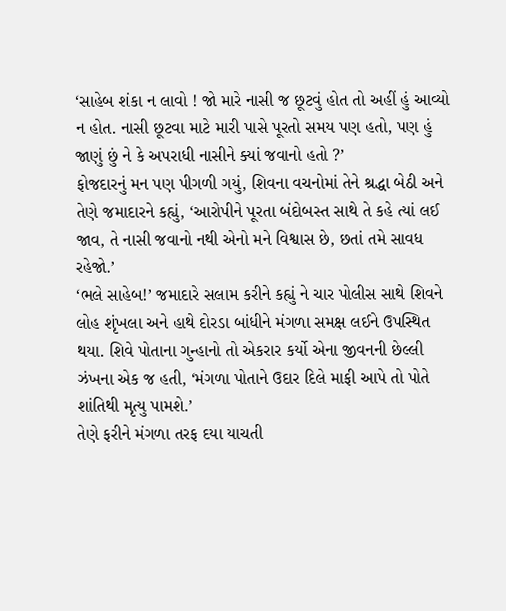‘સાહેબ શંકા ન લાવો ! જો મારે નાસી જ છૂટવું હોત તો અહીં હું આવ્યો ન હોત. નાસી છૂટવા માટે મારી પાસે પૂરતો સમય પણ હતો, પણ હું જાણું છું ને કે અપરાધી નાસીને ક્યાં જવાનો હતો ?’
ફોજદારનું મન પણ પીગળી ગયું, શિવના વચનોમાં તેને શ્રદ્ધા બેઠી અને તેણે જમાદારને કહ્યું, ‘આરોપીને પૂરતા બંદોબસ્ત સાથે તે કહે ત્યાં લઈ જાવ, તે નાસી જવાનો નથી એનો મને વિશ્વાસ છે, છતાં તમે સાવધ રહેજો.’
‘ભલે સાહેબ!’ જમાદારે સલામ કરીને કહ્યું ને ચાર પોલીસ સાથે શિવને લોહ શૃંખલા અને હાથે દોરડા બાંધીને મંગળા સમક્ષ લઈને ઉપસ્થિત થયા. શિવે પોતાના ગુન્હાનો તો એકરાર કર્યો એના જીવનની છેલ્લી ઝંખના એક જ હતી, ‘મંગળા પોતાને ઉદાર દિલે માફી આપે તો પોતે શાંતિથી મૃત્યુ પામશે.’
તેણે ફરીને મંગળા તરફ દયા યાચતી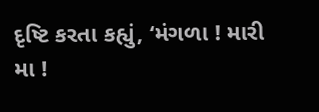દૃષ્ટિ કરતા કહ્યું, ‘મંગળા ! મારી મા !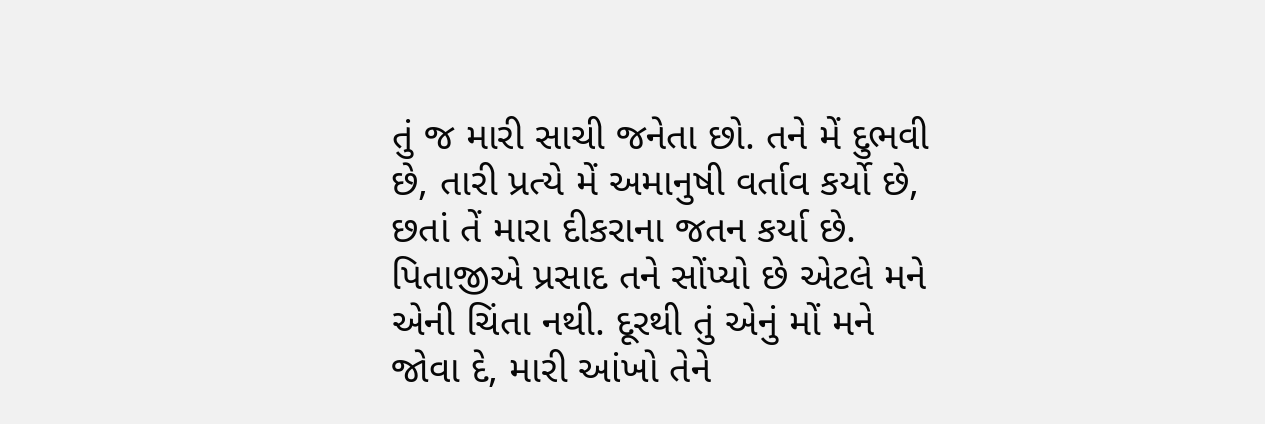તું જ મારી સાચી જનેતા છો. તને મેં દુભવી છે, તારી પ્રત્યે મેં અમાનુષી વર્તાવ કર્યો છે, છતાં તેં મારા દીકરાના જતન કર્યા છે. પિતાજીએ પ્રસાદ તને સોંપ્યો છે એટલે મને એની ચિંતા નથી. દૂરથી તું એનું મોં મને જોવા દે, મારી આંખો તેને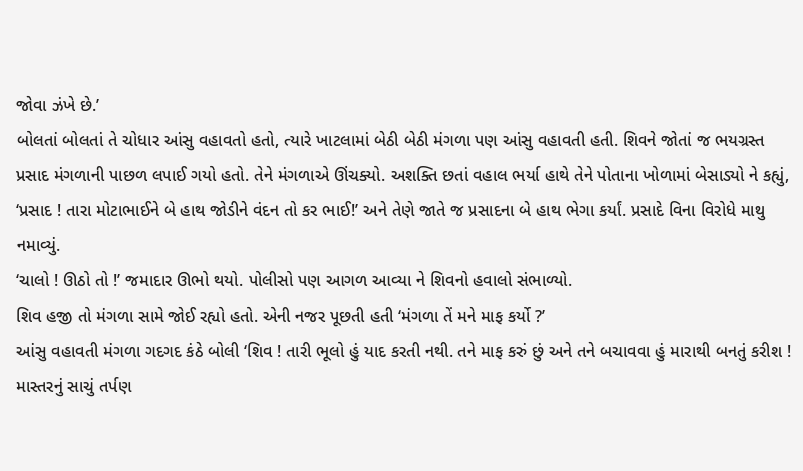જોવા ઝંખે છે.’
બોલતાં બોલતાં તે ચોધાર આંસુ વહાવતો હતો, ત્યારે ખાટલામાં બેઠી બેઠી મંગળા પણ આંસુ વહાવતી હતી. શિવને જોતાં જ ભયગ્રસ્ત પ્રસાદ મંગળાની પાછળ લપાઈ ગયો હતો. તેને મંગળાએ ઊંચક્યો. અશક્તિ છતાં વહાલ ભર્યા હાથે તેને પોતાના ખોળામાં બેસાડ્યો ને કહ્યું, ‘પ્રસાદ ! તારા મોટાભાઈને બે હાથ જોડીને વંદન તો કર ભાઈ!’ અને તેણે જાતે જ પ્રસાદના બે હાથ ભેગા કર્યાં. પ્રસાદે વિના વિરોધે માથુ નમાવ્યું.
‘ચાલો ! ઊઠો તો !’ જમાદાર ઊભો થયો. પોલીસો પણ આગળ આવ્યા ને શિવનો હવાલો સંભાળ્યો.
શિવ હજી તો મંગળા સામે જોઈ રહ્યો હતો. એની નજર પૂછતી હતી ‘મંગળા તેં મને માફ કર્યો ?’
આંસુ વહાવતી મંગળા ગદગદ કંઠે બોલી ‘શિવ ! તારી ભૂલો હું યાદ કરતી નથી. તને માફ કરું છું અને તને બચાવવા હું મારાથી બનતું કરીશ ! માસ્તરનું સાચું તર્પણ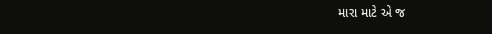મારા માટે એ જ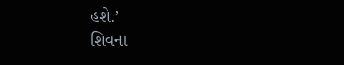હશે.’
શિવના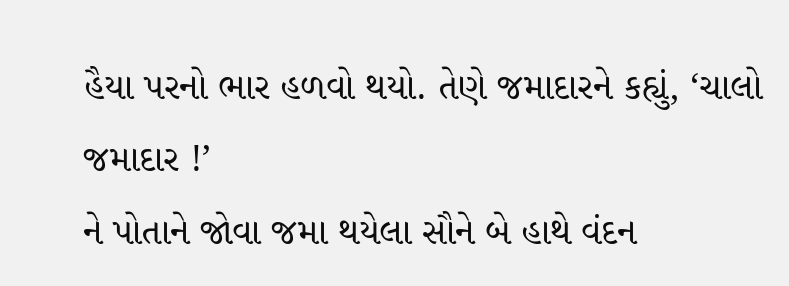હૈયા પરનો ભાર હળવો થયો. તેણે જમાદારને કહ્યું, ‘ચાલો જમાદાર !’
ને પોતાને જોવા જમા થયેલા સૌને બે હાથે વંદન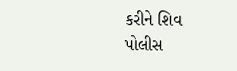કરીને શિવ પોલીસ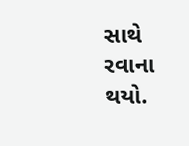સાથે રવાના થયો.